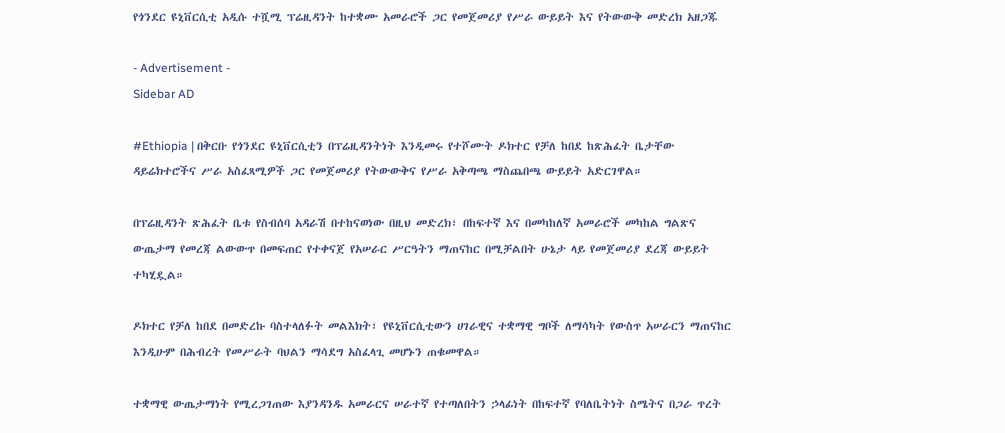የጎንደር ዩኒቨርሲቲ አዲሱ ተሿሚ ፕሬዚዳንት ከተቋሙ አመራሮች ጋር የመጀመሪያ የሥራ ውይይት እና የትውውቅ መድረክ አዘጋጁ

- Advertisement -
Sidebar AD

#Ethiopia | በቅርቡ የጎንደር ዩኒቨርሲቲን በፕሬዚዳንትነት እንዲመሩ የተሾሙት ዶክተር የቻለ ከበደ ከጽሕፈት ቤታቸው ዳይሬክተሮችና ሥራ አስፈጻሚዎች ጋር የመጀመሪያ የትውውቅና የሥራ አቅጣጫ ማስጨበጫ ውይይት አድርገዋል።

በፕሬዚዳንት ጽሕፈት ቤቱ የስብሰባ አዳራሽ በተከናወነው በዚህ መድረክ፣ በከፍተኛ እና በመካከለኛ አመራሮች መካከል ግልጽና ውጤታማ የመረጃ ልውውጥ በመፍጠር የተቀናጀ የአሠራር ሥርዓትን ማጠናከር በሚቻልበት ሁኔታ ላይ የመጀመሪያ ደረጃ ውይይት ተካሂዷል።

ዶክተር የቻለ ከበደ በመድረኩ ባስተላለፉት መልእክት፣ የዩኒቨርሲቲውን ሀገራዊና ተቋማዊ ግቦች ለማሳካት የውስጥ አሠራርን ማጠናከር እንዲሁም በሕብረት የመሥራት ባህልን ማሳደግ አስፈላጊ መሆኑን ጠቁመዋል።

ተቋማዊ ውጤታማነት የሚረጋገጠው እያንዳንዱ አመራርና ሠራተኛ የተጣለበትን ኃላፊነት በከፍተኛ የባለቤትነት ስሜትና በጋራ ጥረት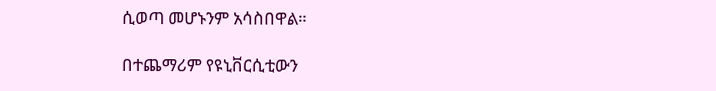ሲወጣ መሆኑንም አሳስበዋል።

በተጨማሪም የዩኒቨርሲቲውን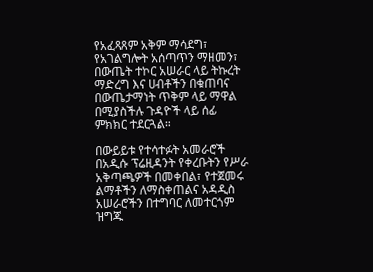የአፈጻጸም አቅም ማሳደግ፣ የአገልግሎት አሰጣጥን ማዘመን፣ በውጤት ተኮር አሠራር ላይ ትኩረት ማድረግ እና ሀብቶችን በቁጠባና በውጤታማነት ጥቅም ላይ ማዋል በሚያስችሉ ጉዳዮች ላይ ሰፊ ምክክር ተደርጓል።

በውይይቱ የተሳተፉት አመራሮች በአዲሱ ፕሬዚዳንት የቀረቡትን የሥራ አቅጣጫዎች በመቀበል፣ የተጀመሩ ልማቶችን ለማስቀጠልና አዳዲስ አሠራሮችን በተግባር ለመተርጎም ዝግጁ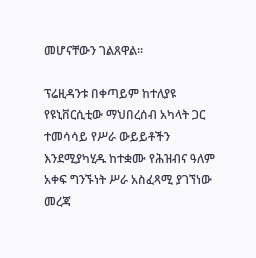መሆናቸውን ገልጸዋል።

ፕሬዚዳንቱ በቀጣይም ከተለያዩ የዩኒቨርሲቲው ማህበረሰብ አካላት ጋር ተመሳሳይ የሥራ ውይይቶችን እንደሚያካሂዱ ከተቋሙ የሕዝብና ዓለም አቀፍ ግንኙነት ሥራ አስፈጻሚ ያገኘነው መረጃ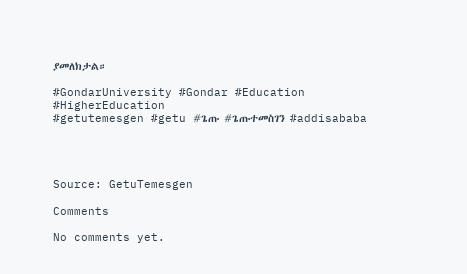ያመለክታል።

#GondarUniversity #Gondar #Education #HigherEducation
#getutemesgen #getu #ጌጡ #ጌጡተመስገን #addisababa




Source: GetuTemesgen

Comments

No comments yet.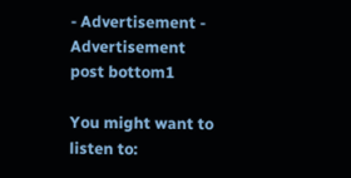- Advertisement -
Advertisement post bottom1

You might want to listen to: